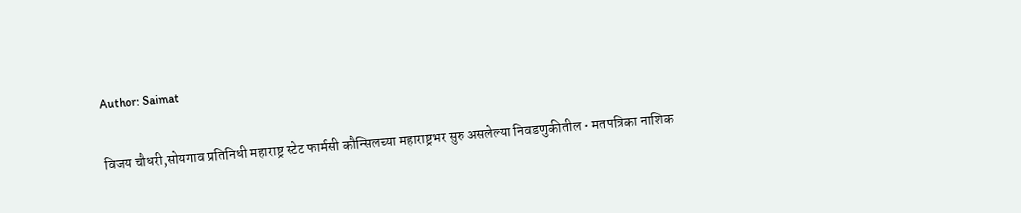Author: Saimat

विजय चौधरी,सोयगाव प्रतिनिधी महाराष्ट्र स्टेट फार्मसी कौन्सिलच्या महाराष्ट्रभर सुरु असलेल्या निवडणुकीतील • मतपत्रिका नाशिक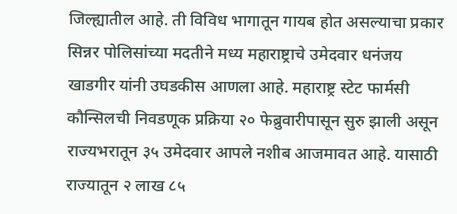जिल्ह्यातील आहे. ती विविध भागातून गायब होत असल्याचा प्रकार सिन्नर पोलिसांच्या मदतीने मध्य महाराष्ट्राचे उमेदवार धनंजय खाडगीर यांनी उघडकीस आणला आहे. महाराष्ट्र स्टेट फार्मसी कौन्सिलची निवडणूक प्रक्रिया २० फेब्रुवारीपासून सुरु झाली असून राज्यभरातून ३५ उमेदवार आपले नशीब आजमावत आहे. यासाठी राज्यातून २ लाख ८५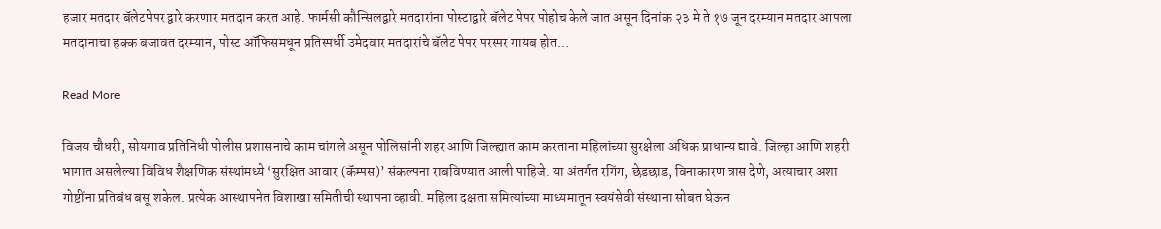हजार मतदार बॅलेटपेपर द्वारे करणार मतदान करत आहे. फार्मसी कौन्सिलद्वारे मतदारांना पोस्टाद्वारे बॅलेट पेपर पोहोच केले जात असून दिनांक २३ मे ते १७ जून दरम्यान मतदार आपला मतदानाचा हक्क बजावत दरम्यान, पोस्ट ऑफिसमधून प्रतिस्पर्धी उमेदवार मतदारांचे बॅलेट पेपर परस्पर गायब होत…

Read More

विजय चौधरी, सोयगाव प्रतिनिधी पोलीस प्रशासनाचे काम चांगले असून पोलिसांनी शहर आणि जिल्ह्यात काम करताना महिलांच्या सुरक्षेला अधिक प्राधान्य द्यावे. जिल्हा आणि शहरी भागात असलेल्या विविध शैक्षणिक संस्थांमध्ये ‘सुरक्षित आवार (कॅम्पस)’ संकल्पना राबविण्यात आली पाहिजे. या अंतर्गत रगिंग, छेडछाड, विनाकारण त्रास देणे, अत्याचार अशा गोष्टींना प्रतिबंध बसू शकेल. प्रत्येक आस्थापनेत विशाखा समितीची स्थापना व्हावी. महिला दक्षता समित्यांच्या माध्यमातून स्वयंसेवी संस्थाना सोबत घेऊन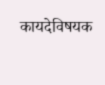कायदेविषयक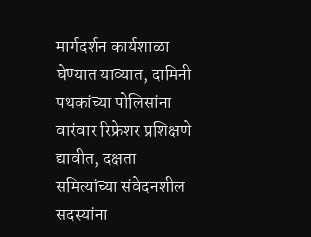मार्गदर्शन कार्यशाळा घेण्यात याव्यात, दामिनी पथकांच्या पोलिसांना वारंवार रिफ्रेशर प्रशिक्षणे द्यावीत, दक्षता समित्यांच्या संवेदनशील सदस्यांना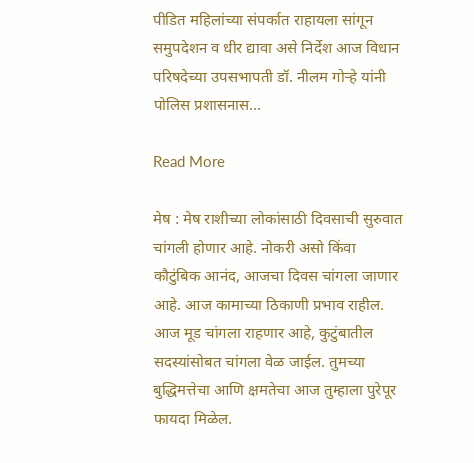पीडित महिलांच्या संपर्कात राहायला सांगून समुपदेशन व धीर द्यावा असे निर्देश आज विधान परिषदेच्या उपसभापती डॉ. नीलम गोऱ्हे यांनी पोलिस प्रशासनास…

Read More

मेष : मेष राशीच्या लोकांसाठी दिवसाची सुरुवात चांगली होणार आहे. नोकरी असो किंवा कौटुंबिक आनंद, आजचा दिवस चांगला जाणार आहे. आज कामाच्या ठिकाणी प्रभाव राहील. आज मूड चांगला राहणार आहे, कुटुंबातील सदस्यांसोबत चांगला वेळ जाईल. तुमच्या बुद्धिमत्तेचा आणि क्षमतेचा आज तुम्हाला पुरेपूर फायदा मिळेल.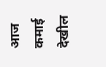आज कमाई देखील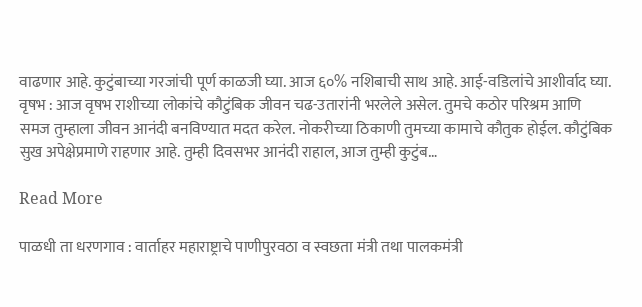वाढणार आहे. कुटुंबाच्या गरजांची पूर्ण काळजी घ्या. आज ६०% नशिबाची साथ आहे. आई-वडिलांचे आशीर्वाद घ्या. वृषभ : आज वृषभ राशीच्या लोकांचे कौटुंबिक जीवन चढ-उतारांनी भरलेले असेल. तुमचे कठोर परिश्रम आणि समज तुम्हाला जीवन आनंदी बनविण्यात मदत करेल. नोकरीच्या ठिकाणी तुमच्या कामाचे कौतुक होईल. कौटुंबिक सुख अपेक्षेप्रमाणे राहणार आहे. तुम्ही दिवसभर आनंदी राहाल, आज तुम्ही कुटुंब…

Read More

पाळधी ता धरणगाव : वार्ताहर महाराष्ट्राचे पाणीपुरवठा व स्वछता मंत्री तथा पालकमंत्री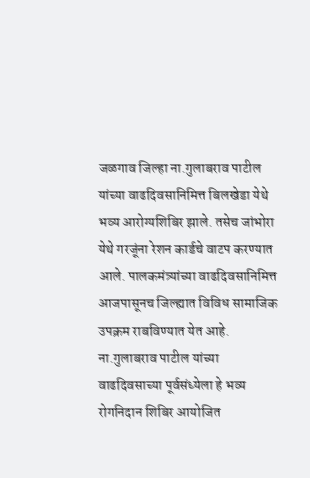जळगाव जिल्हा ना.गुलाबराव पाटील यांच्या वाढदिवसानिमित्त बिलखेडा येथे भव्य आरोग्यशिबिर झाले. तसेच जांभोरा येथे गरजूंना रेशन कार्डचे वाटप करण्यात आले. पालकमंत्र्यांच्या वाढदिवसानिमित्त आजपासूनच जिल्ह्यात विविध सामाजिक उपक्रम राबविण्यात येत आहे. ना.गुलाबराव पाटील यांच्या वाढदिवसाच्या पूर्वसंध्येला हे भव्य रोगनिदान शिबिर आयोजित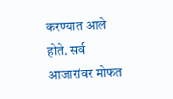करण्यात आले होते. सर्व आजारांवर मोफत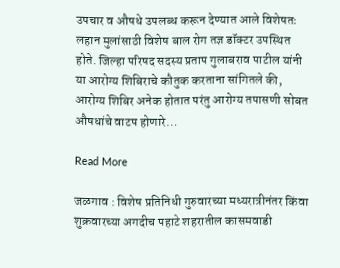उपचार व औषधे उपलब्ध करून देण्यात आले विशेषतः लहान मुलांसाठी विशेष बाल रोग तज्ञ डॉक्टर उपस्थित होते. जिल्हा परिषद सदस्य प्रताप गुलाबराव पाटील यांनी या आरोग्य शिबिराचे कौतुक करताना सांगितले की, आरोग्य शिबिर अनेक होतात परंतु आरोग्य तपासणी सोबत औषधांचे वाटप होणारे…

Read More

जळगाव : विशेष प्रतिनिधी गुरुवारच्या मध्यरात्रीनंतर किंवा शुक्रवारच्या अगदीच पहाटे शहरातील कासमवाडी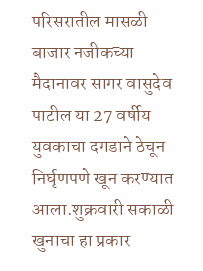परिसरातील मासळी बाजार नजीकच्या मैदानावर सागर वासुदेव पाटील या 27 वर्षीय युवकाचा दगडाने ठेचून निर्घृणपणे खून करण्यात आला.शुक्रवारी सकाळी खुनाचा हा प्रकार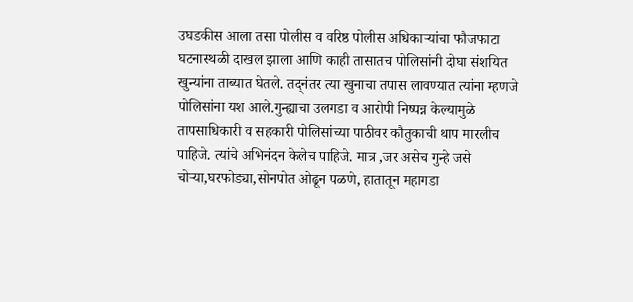उघडकीस आला तसा पोलीस व वरिष्ठ पोलीस अधिकाऱ्यांचा फौजफाटा घटनास्थळी दाखल झाला आणि काही तासातच पोलिसांनी दोघा संशयित खुन्यांना ताब्यात घेतले. तद्नंतर त्या खुनाचा तपास लावण्यात त्यांना म्हणजे पोलिसांना यश आले.गुन्ह्याचा उलगडा व आरोपी निष्पन्न केल्यामुळे तापसाधिकारी व सहकारी पोलिसांच्या पाठीवर कौतुकाची थाप मारलीच पाहिजे. त्यांचे अभिनंदन केलेच पाहिजे. मात्र ,जर असेच गुन्हे जसे चोऱ्या,घरफोड्या,सोनपोत ओढून पळणे, हातातून महागडा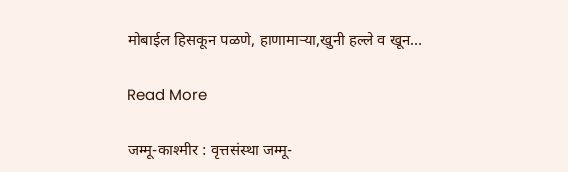मोबाईल हिसकून पळणे, हाणामाऱ्या,खुनी हल्ले व खून…

Read More

जम्मू-काश्‍मीर : वृत्तसंस्था जम्मू-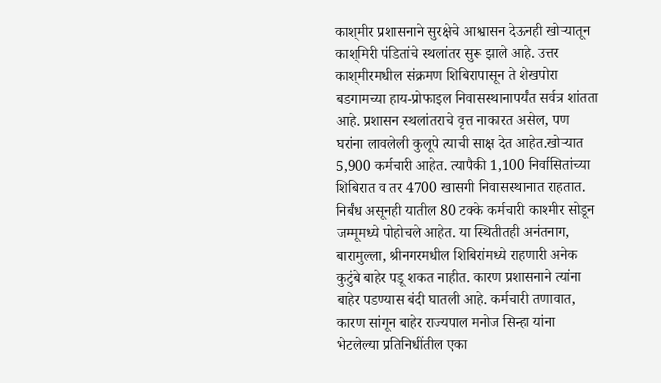काश्‌‍मीर प्रशासनाने सुरक्षेचे आश्वासन देऊनही खोऱ्यातून काश्‌‍मिरी पंडितांचे स्थलांतर सुरू झाले आहे. उत्तर काश्‌‍मीरमधील संक्रमण शिबिरापासून ते शेखपोरा बडगामच्या हाय-प्रोफाइल निवासस्थानापर्यंत सर्वत्र शांतता आहे. प्रशासन स्थलांतराचे वृत्त नाकारत असेल, पण घरांना लावलेली कुलूपे त्याची साक्ष देत आहेत.खोऱ्यात 5,900 कर्मचारी आहेत. त्यापैकी 1,100 निर्वासितांच्या शिबिरात व तर 4700 खासगी निवासस्थानात राहतात. निर्बंध असूनही यातील 80 टक्के कर्मचारी काश्‍मीर सोडून जम्मूमध्ये पोहोचले आहेत. या स्थितीतही अनंतनाग, बारामुल्ला, श्रीनगरमधील शिबिरांमध्ये राहणारी अनेक कुटुंबे बाहेर पडू शकत नाहीत. कारण प्रशासनाने त्यांना बाहेर पडण्यास बंदी घातली आहे. कर्मचारी तणावात, कारण सांगून बाहेर राज्यपाल मनोज सिन्हा यांना भेटलेल्या प्रतिनिधींतील एका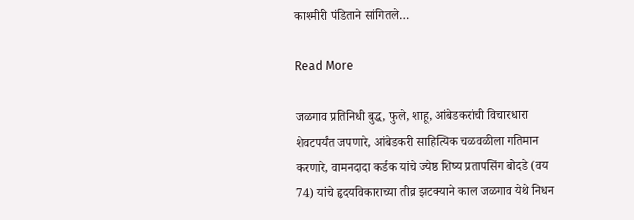काश्‍मीरी पंडिताने सांगितले…

Read More

जळगाव प्रतिनिधी बुद्ध, फुले, शाहू, आंबेडकरांची विचारधारा शेवटपर्यंत जपणारे, आंबेडकरी साहित्यिक चळवळीला गतिमान करणारे, वामनदादा कर्डक यांचे ज्येष्ठ शिष्य प्रतापसिंग बोदडे (वय 74) यांचे हृदयविकाराच्या तीव्र झटक्याने काल जळगाव येथे निधन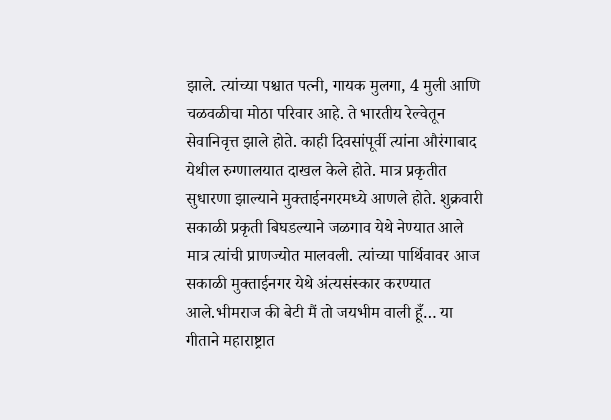झाले. त्यांच्या पश्चात पत्नी, गायक मुलगा, 4 मुली आणि चळवळीचा मोठा परिवार आहे. ते भारतीय रेल्वेतून सेवानिवृत्त झाले होते. काही दिवसांपूर्वी त्यांना औरंगाबाद येथील रुग्णालयात दाखल केले होते. मात्र प्रकृतीत सुधारणा झाल्याने मुक्ताईनगरमध्ये आणले होते. शुक्रवारी सकाळी प्रकृती बिघडल्याने जळगाव येथे नेण्यात आले मात्र त्यांची प्राणज्योत मालवली. त्यांच्या पार्थिवावर आज सकाळी मुक्ताईनगर येथे अंत्यसंस्कार करण्यात आले.भीमराज की बेटी मैं तो जयभीम वाली हूँ… या गीताने महाराष्ट्रात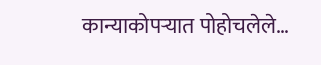कान्याकोपऱ्यात पोहोचलेले…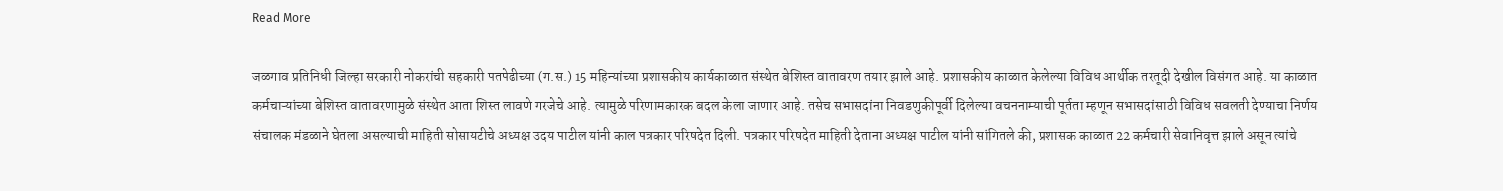Read More

जळगाव प्रतिनिधी जिल्हा सरकारी नोकरांची सहकारी पतपेढीच्या (ग.स.) 15 महिन्यांच्या प्रशासकीय कार्यकाळात संस्थेत बेशिस्त वातावरण तयार झाले आहे. प्रशासकीय काळात केलेल्या विविध आर्थीक तरतूदी देखील विसंगत आहे. या काळात कर्मचाऱ्यांच्या बेशिस्त वातावरणामुळे संस्थेत आता शिस्त लावणे गरजेचे आहे. त्यामुळे परिणामकारक बदल केला जाणार आहे. तसेच सभासदांना निवडणुकीपूर्वी दिलेल्या वचननाम्याची पूर्तता म्हणून सभासदांसाठी विविध सवलती देण्याचा निर्णय संचालक मंडळाने घेतला असल्याची माहिती सोसायटीचे अध्यक्ष उदय पाटील यांनी काल पत्रकार परिषदेत दिली. पत्रकार परिषदेत माहिती देताना अध्यक्ष पाटील यांनी सांगितले की, प्रशासक काळात 22 कर्मचारी सेवानिवृत्त झाले असून त्यांचे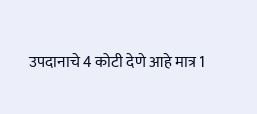उपदानाचे 4 कोटी देणे आहे मात्र 1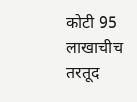कोटी 95 लाखाचीच तरतूद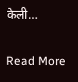केली…

Read More